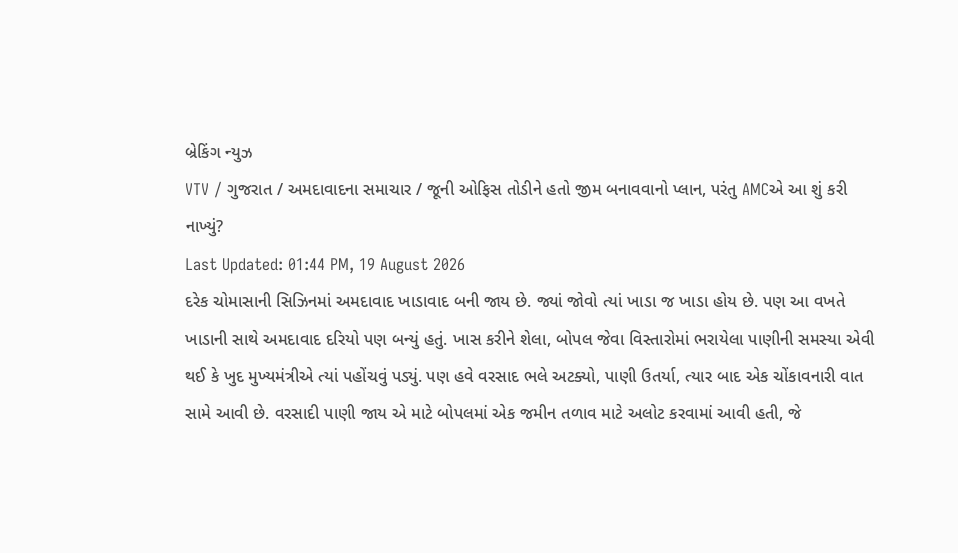બ્રેકિંગ ન્યુઝ
VTV / ગુજરાત / અમદાવાદના સમાચાર / જૂની ઓફિસ તોડીને હતો જીમ બનાવવાનો પ્લાન, પરંતુ AMCએ આ શું કરી નાખ્યું?
Last Updated: 01:44 PM, 19 August 2026
દરેક ચોમાસાની સિઝિનમાં અમદાવાદ ખાડાવાદ બની જાય છે. જ્યાં જોવો ત્યાં ખાડા જ ખાડા હોય છે. પણ આ વખતે ખાડાની સાથે અમદાવાદ દરિયો પણ બન્યું હતું. ખાસ કરીને શેલા, બોપલ જેવા વિસ્તારોમાં ભરાયેલા પાણીની સમસ્યા એવી થઈ કે ખુદ મુખ્યમંત્રીએ ત્યાં પહોંચવું પડ્યું. પણ હવે વરસાદ ભલે અટક્યો, પાણી ઉતર્યા, ત્યાર બાદ એક ચોંકાવનારી વાત સામે આવી છે. વરસાદી પાણી જાય એ માટે બોપલમાં એક જમીન તળાવ માટે અલોટ કરવામાં આવી હતી, જે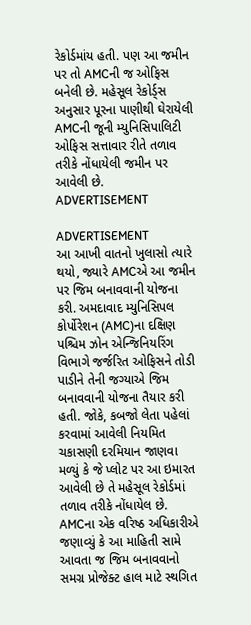રેકોર્ડમાંય હતી. પણ આ જમીન પર તો AMCની જ ઓફિસ બનેલી છે. મહેસૂલ રેકોર્ડ્સ અનુસાર પૂરના પાણીથી ઘેરાયેલી AMCની જૂની મ્યુનિસિપાલિટી ઓફિસ સત્તાવાર રીતે તળાવ તરીકે નોંધાયેલી જમીન પર આવેલી છે.
ADVERTISEMENT

ADVERTISEMENT
આ આખી વાતનો ખુલાસો ત્યારે થયો, જ્યારે AMCએ આ જમીન પર જિમ બનાવવાની યોજના કરી. અમદાવાદ મ્યુનિસિપલ કોર્પોરેશન (AMC)ના દક્ષિણ પશ્ચિમ ઝોન એન્જિનિયરિંગ વિભાગે જર્જરિત ઓફિસને તોડી પાડીને તેની જગ્યાએ જિમ બનાવવાની યોજના તૈયાર કરી હતી. જોકે, કબજો લેતા પહેલાં કરવામાં આવેલી નિયમિત ચકાસણી દરમિયાન જાણવા મળ્યું કે જે પ્લોટ પર આ ઇમારત આવેલી છે તે મહેસૂલ રેકોર્ડમાં તળાવ તરીકે નોંધાયેલ છે. AMCના એક વરિષ્ઠ અધિકારીએ જણાવ્યું કે આ માહિતી સામે આવતા જ જિમ બનાવવાનો સમગ્ર પ્રોજેક્ટ હાલ માટે સ્થગિત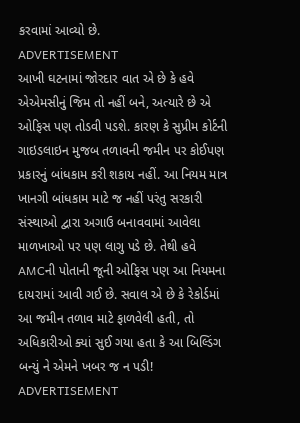કરવામાં આવ્યો છે.
ADVERTISEMENT
આખી ઘટનામાં જોરદાર વાત એ છે કે હવે એએમસીનું જિમ તો નહીં બને, અત્યારે છે એ ઓફિસ પણ તોડવી પડશે. કારણ કે સુપ્રીમ કોર્ટની ગાઇડલાઇન મુજબ તળાવની જમીન પર કોઈપણ પ્રકારનું બાંધકામ કરી શકાય નહીં. આ નિયમ માત્ર ખાનગી બાંધકામ માટે જ નહીં પરંતુ સરકારી સંસ્થાઓ દ્વારા અગાઉ બનાવવામાં આવેલા માળખાઓ પર પણ લાગુ પડે છે. તેથી હવે AMCની પોતાની જૂની ઓફિસ પણ આ નિયમના દાયરામાં આવી ગઈ છે. સવાલ એ છે કે રેકોર્ડમાં આ જમીન તળાવ માટે ફાળવેલી હતી, તો અધિકારીઓ ક્યાં સુઈ ગયા હતા કે આ બિલ્ડિંગ બન્યું ને એમને ખબર જ ન પડી!
ADVERTISEMENT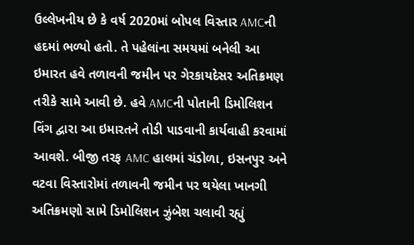ઉલ્લેખનીય છે કે વર્ષ 2020માં બોપલ વિસ્તાર AMCની હદમાં ભળ્યો હતો. તે પહેલાંના સમયમાં બનેલી આ ઇમારત હવે તળાવની જમીન પર ગેરકાયદેસર અતિક્રમણ તરીકે સામે આવી છે. હવે AMCની પોતાની ડિમોલિશન વિંગ દ્વારા આ ઇમારતને તોડી પાડવાની કાર્યવાહી કરવામાં આવશે. બીજી તરફ AMC હાલમાં ચંડોળા, ઇસનપુર અને વટવા વિસ્તારોમાં તળાવની જમીન પર થયેલા ખાનગી અતિક્રમણો સામે ડિમોલિશન ઝુંબેશ ચલાવી રહ્યું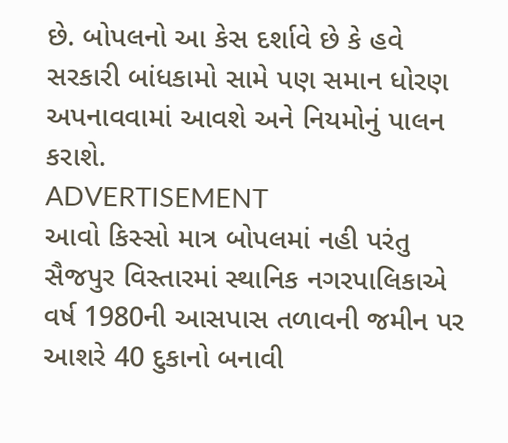છે. બોપલનો આ કેસ દર્શાવે છે કે હવે સરકારી બાંધકામો સામે પણ સમાન ધોરણ અપનાવવામાં આવશે અને નિયમોનું પાલન કરાશે.
ADVERTISEMENT
આવો કિસ્સો માત્ર બોપલમાં નહી પરંતુ સૈજપુર વિસ્તારમાં સ્થાનિક નગરપાલિકાએ વર્ષ 1980ની આસપાસ તળાવની જમીન પર આશરે 40 દુકાનો બનાવી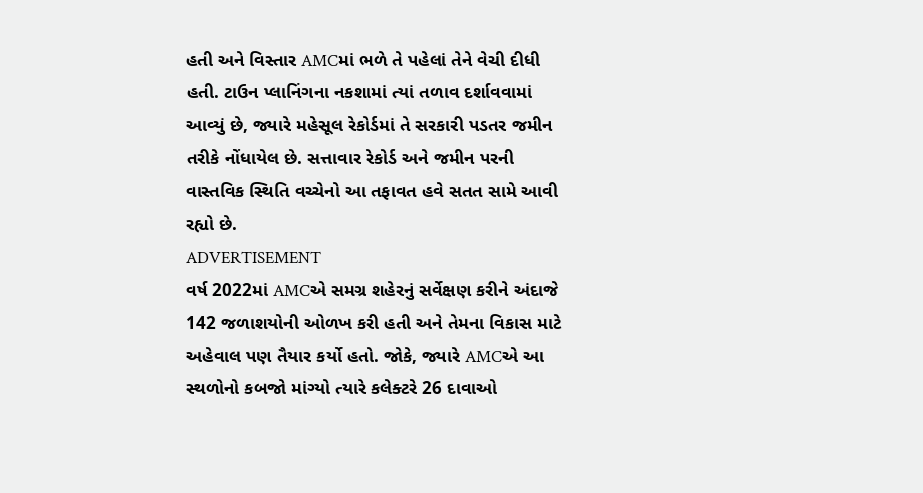હતી અને વિસ્તાર AMCમાં ભળે તે પહેલાં તેને વેચી દીધી હતી. ટાઉન પ્લાનિંગના નકશામાં ત્યાં તળાવ દર્શાવવામાં આવ્યું છે, જ્યારે મહેસૂલ રેકોર્ડમાં તે સરકારી પડતર જમીન તરીકે નોંધાયેલ છે. સત્તાવાર રેકોર્ડ અને જમીન પરની વાસ્તવિક સ્થિતિ વચ્ચેનો આ તફાવત હવે સતત સામે આવી રહ્યો છે.
ADVERTISEMENT
વર્ષ 2022માં AMCએ સમગ્ર શહેરનું સર્વેક્ષણ કરીને અંદાજે 142 જળાશયોની ઓળખ કરી હતી અને તેમના વિકાસ માટે અહેવાલ પણ તૈયાર કર્યો હતો. જોકે, જ્યારે AMCએ આ સ્થળોનો કબજો માંગ્યો ત્યારે કલેક્ટરે 26 દાવાઓ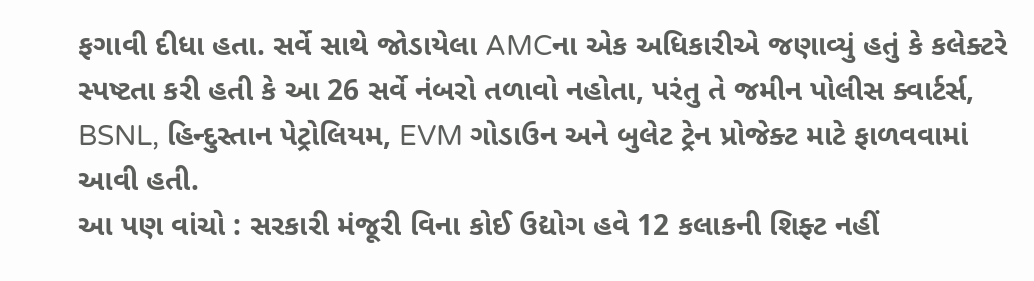ફગાવી દીધા હતા. સર્વે સાથે જોડાયેલા AMCના એક અધિકારીએ જણાવ્યું હતું કે કલેક્ટરે સ્પષ્ટતા કરી હતી કે આ 26 સર્વે નંબરો તળાવો નહોતા, પરંતુ તે જમીન પોલીસ ક્વાર્ટર્સ, BSNL, હિન્દુસ્તાન પેટ્રોલિયમ, EVM ગોડાઉન અને બુલેટ ટ્રેન પ્રોજેક્ટ માટે ફાળવવામાં આવી હતી.
આ પણ વાંચો : સરકારી મંજૂરી વિના કોઈ ઉદ્યોગ હવે 12 કલાકની શિફ્ટ નહીં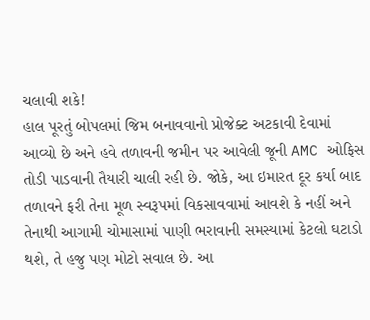ચલાવી શકે!
હાલ પૂરતું બોપલમાં જિમ બનાવવાનો પ્રોજેક્ટ અટકાવી દેવામાં આવ્યો છે અને હવે તળાવની જમીન પર આવેલી જૂની AMC ઓફિસ તોડી પાડવાની તૈયારી ચાલી રહી છે. જોકે, આ ઇમારત દૂર કર્યા બાદ તળાવને ફરી તેના મૂળ સ્વરૂપમાં વિકસાવવામાં આવશે કે નહીં અને તેનાથી આગામી ચોમાસામાં પાણી ભરાવાની સમસ્યામાં કેટલો ઘટાડો થશે, તે હજુ પણ મોટો સવાલ છે. આ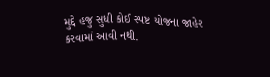મુદ્દે હજુ સુધી કોઈ સ્પષ્ટ યોજના જાહેર કરવામાં આવી નથી.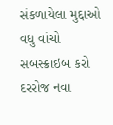સંકળાયેલા મુદ્દાઓ
વધુ વાંચો
સબસ્ક્રાઇબ કરો
દરરોજ નવા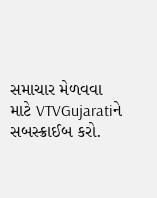સમાચાર મેળવવા માટે VTVGujaratiને સબસ્ક્રાઈબ કરો.